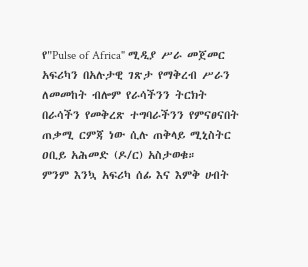የ"Pulse of Africa" ሚዲያ ሥራ መጀመር አፍሪካን በአሉታዊ ገጽታ የማቅረብ ሥራን ለመመከት ብሎም የራሳችንን ትርክት በራሳችን የመቅረጽ ተግባራችንን የምናፀናበት ጠቃሚ ርምጃ ነው ሲሉ ጠቅላይ ሚኒስትር ዐቢይ አሕመድ (ዶ/ር) አስታወቁ።
ምንም እንኳ አፍሪካ ሰፊ እና እምቅ ሀብት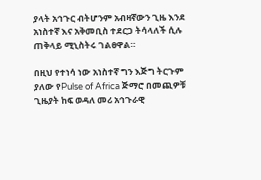ያላት አኅጉር ብትሆንም አብዛኛውን ጊዜ እንደ አነስተኛ እና አቅመቢስ ተደርጋ ትሳላለች ሲሉ ጠቅላይ ሚኒስትሩ ገልፀዋል።

በዚህ የተነሳ ነው አነስተኛ ግን እጅግ ትርጉም ያለው የPulse of Africa ጅማሮ በመጪዎቹ ጊዜያት ከፍ ወዳለ መሪ አኅጉራዊ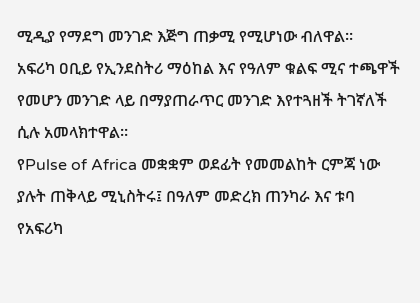ሚዲያ የማደግ መንገድ እጅግ ጠቃሚ የሚሆነው ብለዋል።
አፍሪካ ዐቢይ የኢንደስትሪ ማዕከል እና የዓለም ቁልፍ ሚና ተጫዋች የመሆን መንገድ ላይ በማያጠራጥር መንገድ እየተጓዘች ትገኛለች ሲሉ አመላክተዋል።
የPulse of Africa መቋቋም ወደፊት የመመልከት ርምጃ ነው ያሉት ጠቅላይ ሚኒስትሩ፤ በዓለም መድረክ ጠንካራ እና ቱባ የአፍሪካ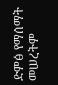ድምፅ የማሰማት መሠረትም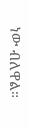ነው ብለዋል።